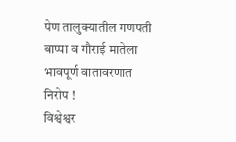पेण तालुक्यातील गणपती बाप्पा व गौराई मातेला भावपूर्ण वातावरणात निरोप !
विश्वेश्वर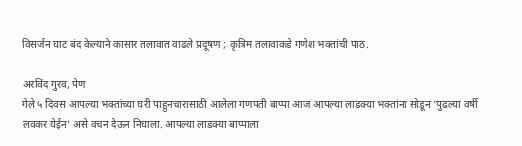विसर्जन घाट बंद केल्याने कासार तलावात वाढले प्रदूषण ; कृत्रिम तलावाकडे गणेश भक्तांची पाठ.

अरविंद गुरव, पेण
गेले ५ दिवस आपल्या भक्तांच्या घरी पाहुनचारासाठी आलेला गणपती बाप्पा आज आपल्या लाडक्या भक्तांना सोडून ‘पुढल्या वर्षी लवकर येईन’ असे वचन देऊन निघाला. आपल्या लाडक्या बाप्पाला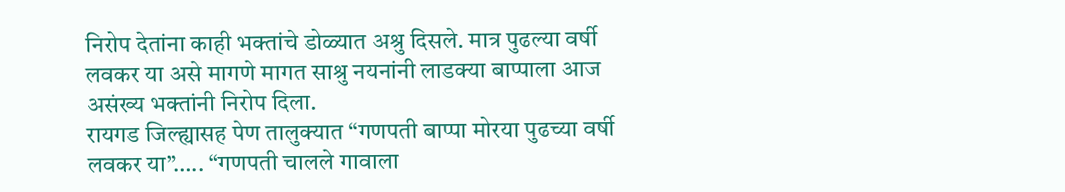निरोप देतांना काही भक्तांचे डोळ्यात अश्रु दिसले. मात्र पुढल्या वर्षी लवकर या असे मागणे मागत साश्रु नयनांनी लाडक्या बाप्पाला आज असंख्य भक्तांनी निरोप दिला.
रायगड जिल्ह्यासह पेण तालुक्यात “गणपती बाप्पा मोरया पुढच्या वर्षी लवकर या”….. “गणपती चालले गावाला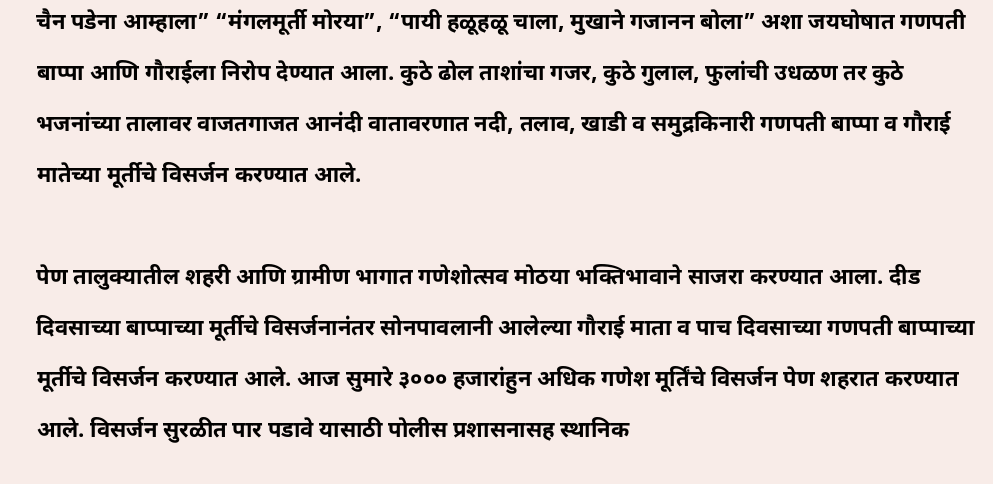चैन पडेना आम्हाला” “मंगलमूर्ती मोरया”, “पायी हळूहळू चाला, मुखाने गजानन बोला” अशा जयघोषात गणपती बाप्पा आणि गौराईला निरोप देण्यात आला. कुठे ढोल ताशांचा गजर, कुठे गुलाल, फुलांची उधळण तर कुठे भजनांच्या तालावर वाजतगाजत आनंदी वातावरणात नदी, तलाव, खाडी व समुद्रकिनारी गणपती बाप्पा व गौराई मातेच्या मूर्तीचे विसर्जन करण्यात आले.

पेण तालुक्यातील शहरी आणि ग्रामीण भागात गणेशोत्सव मोठया भक्तिभावाने साजरा करण्यात आला. दीड दिवसाच्या बाप्पाच्या मूर्तीचे विसर्जनानंतर सोनपावलानी आलेल्या गौराई माता व पाच दिवसाच्या गणपती बाप्पाच्या मूर्तीचे विसर्जन करण्यात आले. आज सुमारे ३००० हजारांहुन अधिक गणेश मूर्तिंचे विसर्जन पेण शहरात करण्यात आले. विसर्जन सुरळीत पार पडावे यासाठी पोलीस प्रशासनासह स्थानिक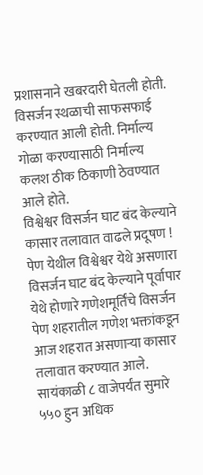प्रशासनाने खबरदारी घेतली होती. विसर्जन स्थळाची साफसफाई करण्यात आली होती. निर्माल्य गोळा करण्यासाठी निर्माल्य कलश ठीक ठिकाणी ठेवण्यात आले होते.
विश्वेश्वर विसर्जन घाट बंद केल्याने कासार तलावात वाढले प्रदूषण !
पेण येथील विश्वेश्वर येथे असणारा विसर्जन घाट बंद केल्याने पूर्वापार येथे होणारे गणेशमूर्तिंचे विसर्जन पेण शहरातील गणेश भक्तांकडून आज शहरात असणाऱ्या कासार तलावात करण्यात आले. सायंकाळी ८ वाजेपर्यंत सुमारे ५५० हुन अधिक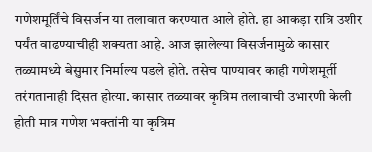गणेशमूर्तिंचे विसर्जन या तलावात करण्यात आले होते. हा आकड़ा रात्रि उशीर पर्यंत वाढण्याचीही शक्यता आहे. आज झालेल्या विसर्जनामुळे कासार तळ्यामध्ये बेसुमार निर्माल्य पडले होते. तसेच पाण्यावर काही गणेशमूर्ती तरंगतानाही दिसत होत्या. कासार तळ्यावर कृत्रिम तलावाची उभारणी केली होती मात्र गणेश भक्तांनी या कृत्रिम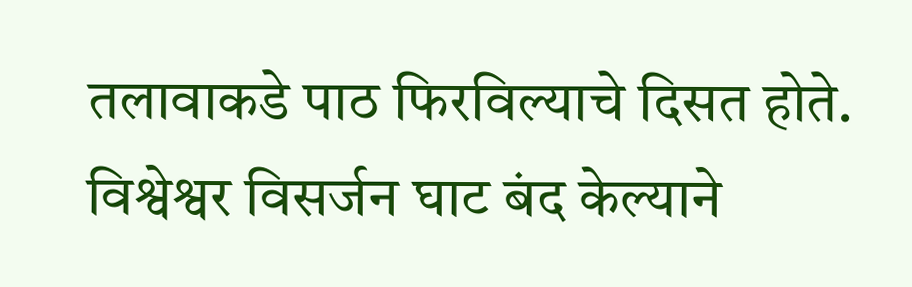तलावाकडे पाठ फिरविल्याचे दिसत होते. विश्वेश्वर विसर्जन घाट बंद केल्याने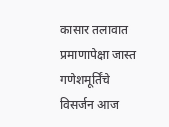कासार तलावात प्रमाणापेक्षा जास्त गणेशमूर्तिंचे विसर्जन आज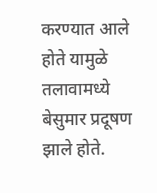करण्यात आले होते यामुळे तलावामध्ये बेसुमार प्रदूषण झाले होते.